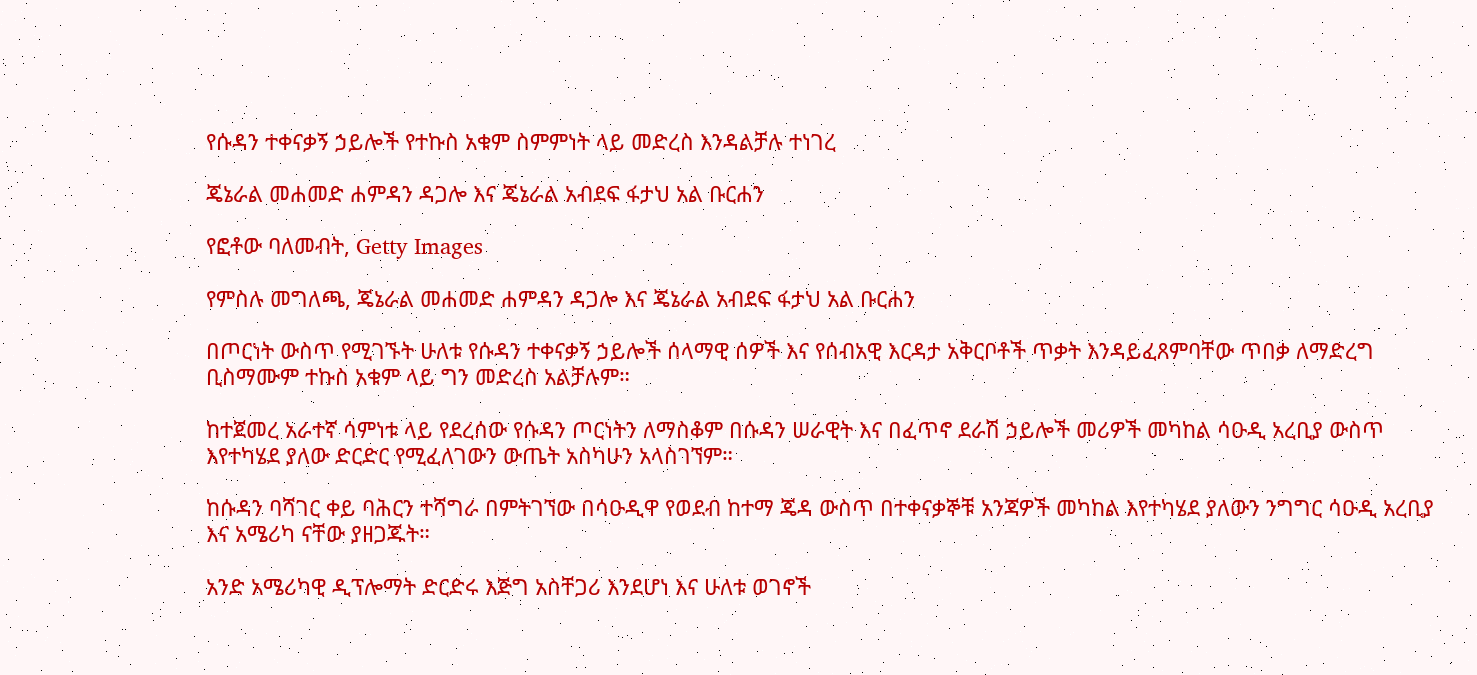የሱዳን ተቀናቃኝ ኃይሎች የተኩስ አቁም ስምምነት ላይ መድረስ እንዳልቻሉ ተነገረ

ጄኔራል መሐመድ ሐምዳን ዳጋሎ እና ጄኔራል አብደፍ ፋታህ አል ቡርሐን

የፎቶው ባለመብት, Getty Images

የምስሉ መግለጫ, ጄኔራል መሐመድ ሐምዳን ዳጋሎ እና ጄኔራል አብደፍ ፋታህ አል ቡርሐን

በጦርነት ውስጥ የሚገኙት ሁለቱ የሱዳን ተቀናቃኝ ኃይሎች ሰላማዊ ሰዎች እና የሰብአዊ እርዳታ አቅርቦቶች ጥቃት እንዳይፈጸምባቸው ጥበቃ ለማድረግ ቢስማሙም ተኩስ አቁም ላይ ግን መድረስ አልቻሉም።

ከተጀመረ አራተኛ ሳምነቱ ላይ የደረሰው የሱዳን ጦርነትን ለማስቆም በሱዳን ሠራዊት እና በፈጥኖ ደራሽ ኃይሎች መሪዎች መካከል ሳዑዲ አረቢያ ውስጥ እየተካሄደ ያለው ድርድር የሚፈለገውን ውጤት አስካሁን አላስገኘም።

ከሱዳን ባሻገር ቀይ ባሕርን ተሻግራ በምትገኘው በሳዑዲዋ የወደብ ከተማ ጄዳ ውስጥ በተቀናቃኞቹ አንጃዎች መካከል እየተካሄደ ያለውን ንግግር ሳዑዲ አረቢያ እና አሜሪካ ናቸው ያዘጋጁት።

አንድ አሜሪካዊ ዲፕሎማት ድርድሩ እጅግ አስቸጋሪ እንደሆነ እና ሁለቱ ወገኖች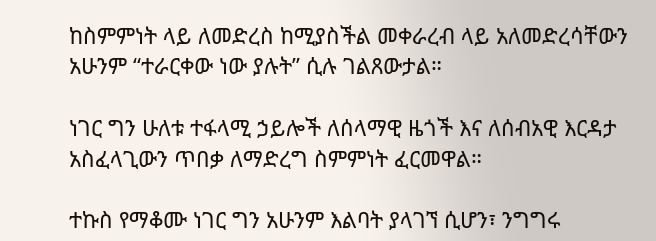ከስምምነት ላይ ለመድረስ ከሚያስችል መቀራረብ ላይ አለመድረሳቸውን አሁንም “ተራርቀው ነው ያሉት” ሲሉ ገልጸውታል።

ነገር ግን ሁለቱ ተፋላሚ ኃይሎች ለሰላማዊ ዜጎች እና ለሰብአዊ እርዳታ አስፈላጊውን ጥበቃ ለማድረግ ስምምነት ፈርመዋል።

ተኩስ የማቆሙ ነገር ግን አሁንም እልባት ያላገኘ ሲሆን፣ ንግግሩ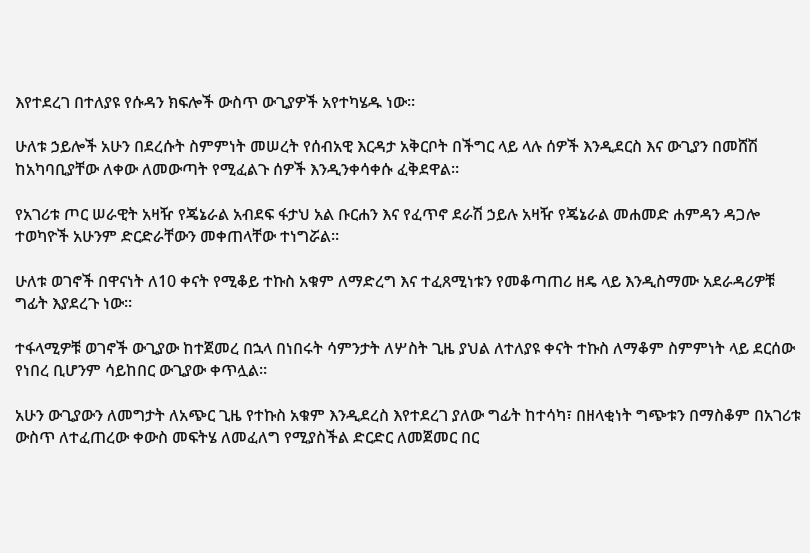እየተደረገ በተለያዩ የሱዳን ክፍሎች ውስጥ ውጊያዎች አየተካሄዱ ነው።

ሁለቱ ኃይሎች አሁን በደረሱት ስምምነት መሠረት የሰብአዊ እርዳታ አቅርቦት በችግር ላይ ላሉ ሰዎች እንዲደርስ እና ውጊያን በመሸሽ ከአካባቢያቸው ለቀው ለመውጣት የሚፈልጉ ሰዎች እንዲንቀሳቀሱ ፈቅደዋል።

የአገሪቱ ጦር ሠራዊት አዛዥ የጄኔራል አብደፍ ፋታህ አል ቡርሐን እና የፈጥኖ ደራሽ ኃይሉ አዛዥ የጄኔራል መሐመድ ሐምዳን ዳጋሎ ተወካዮች አሁንም ድርድራቸውን መቀጠላቸው ተነግሯል።

ሁለቱ ወገኖች በዋናነት ለ10 ቀናት የሚቆይ ተኩስ አቁም ለማድረግ እና ተፈጸሚነቱን የመቆጣጠሪ ዘዴ ላይ እንዲስማሙ አደራዳሪዎቹ ግፊት እያደረጉ ነው።

ተፋላሚዎቹ ወገኖች ውጊያው ከተጀመረ በኋላ በነበሩት ሳምንታት ለሦስት ጊዜ ያህል ለተለያዩ ቀናት ተኩስ ለማቆም ስምምነት ላይ ደርሰው የነበረ ቢሆንም ሳይከበር ውጊያው ቀጥሏል።

አሁን ውጊያውን ለመግታት ለአጭር ጊዜ የተኩስ አቁም እንዲደረስ እየተደረገ ያለው ግፊት ከተሳካ፣ በዘላቂነት ግጭቱን በማስቆም በአገሪቱ ውስጥ ለተፈጠረው ቀውስ መፍትሄ ለመፈለግ የሚያስችል ድርድር ለመጀመር በር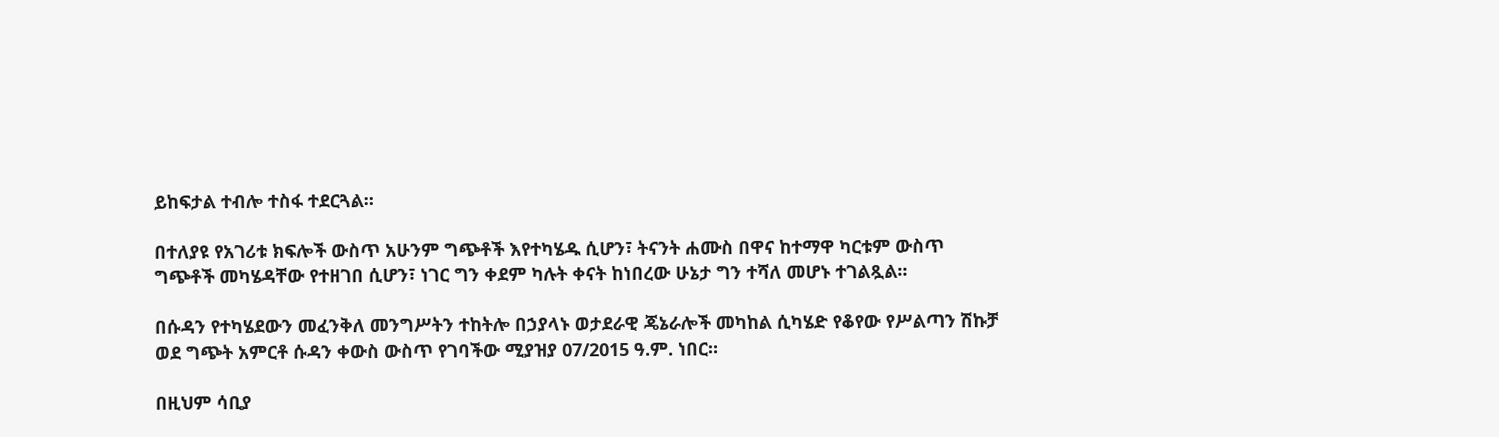ይከፍታል ተብሎ ተስፋ ተደርጓል።

በተለያዩ የአገሪቱ ክፍሎች ውስጥ አሁንም ግጭቶች እየተካሄዱ ሲሆን፣ ትናንት ሐሙስ በዋና ከተማዋ ካርቱም ውስጥ ግጭቶች መካሄዳቸው የተዘገበ ሲሆን፣ ነገር ግን ቀደም ካሉት ቀናት ከነበረው ሁኔታ ግን ተሻለ መሆኑ ተገልጿል።

በሱዳን የተካሄደውን መፈንቅለ መንግሥትን ተከትሎ በኃያላኑ ወታደራዊ ጄኔራሎች መካከል ሲካሄድ የቆየው የሥልጣን ሽኩቻ ወደ ግጭት አምርቶ ሱዳን ቀውስ ውስጥ የገባችው ሚያዝያ 07/2015 ዓ.ም. ነበር።

በዚህም ሳቢያ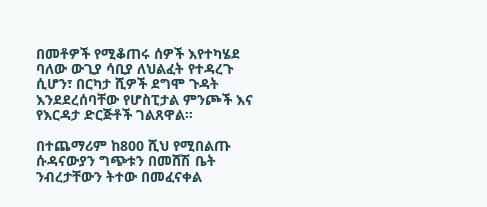በመቶዎች የሚቆጠሩ ሰዎች እየተካሄደ ባለው ውጊያ ሳቢያ ለህልፈት የተዳረጉ ሲሆን፣ በርካታ ሺዎች ደግሞ ጉዳት እንደደረሰባቸው የሆስፒታል ምንጮች እና የእርዳታ ድርጅቶች ገልጸዋል።

በተጨማሪም ከ800 ሺህ የሚበልጡ ሱዳናውያን ግጭቱን በመሸሽ ቤት ንብረታቸውን ትተው በመፈናቀል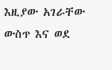እዚያው አገራቸው ውስጥ እና ወደ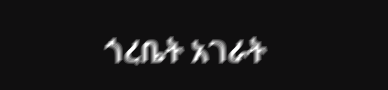ጎረቤት አገራት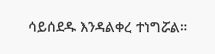ሳይሰደዱ እንዳልቀረ ተነግሯል።